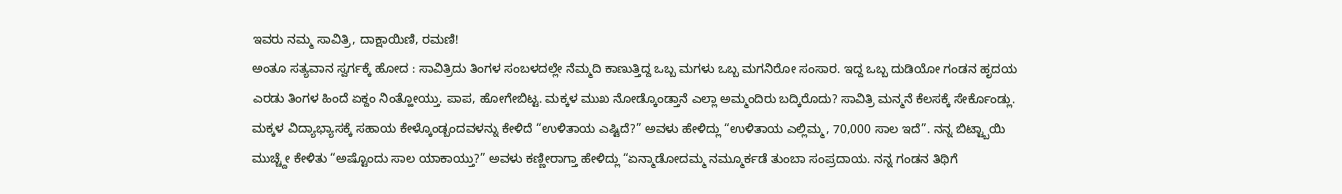ಇವರು ನಮ್ಮ ಸಾವಿತ್ರಿ, ದಾಕ್ಷಾಯಿಣಿ, ರಮಣಿ!
ಅಂತೂ ಸತ್ಯವಾನ ಸ್ವರ್ಗಕ್ಕೆ ಹೋದ : ಸಾವಿತ್ರಿದು ತಿಂಗಳ ಸಂಬಳದಲ್ಲೇ ನೆಮ್ಮದಿ ಕಾಣುತ್ತಿದ್ದ ಒಬ್ಬ ಮಗಳು ಒಬ್ಬ ಮಗನಿರೋ ಸಂಸಾರ. ಇದ್ದ ಒಬ್ಬ ದುಡಿಯೋ ಗಂಡನ ಹೃದಯ ಎರಡು ತಿಂಗಳ ಹಿಂದೆ ಏಕ್ದಂ ನಿಂತ್ಹೋಯ್ತು. ಪಾಪ, ಹೋಗೇಬಿಟ್ಟ. ಮಕ್ಕಳ ಮುಖ ನೋಡ್ಕೊಂಡ್ತಾನೆ ಎಲ್ಲಾ ಅಮ್ಮಂದಿರು ಬದ್ಕಿರೊದು? ಸಾವಿತ್ರಿ ಮನ್ಮನೆ ಕೆಲಸಕ್ಕೆ ಸೇರ್ಕೊಂಡ್ಲು. ಮಕ್ಕಳ ವಿದ್ಯಾಭ್ಯಾಸಕ್ಕೆ ಸಹಾಯ ಕೇಳ್ಕೊಂಡ್ಬಂದವಳನ್ನು ಕೇಳಿದೆ “ಉಳಿತಾಯ ಎಷ್ಟಿದೆ?” ಅವಳು ಹೇಳಿದ್ಲು “ಉಳಿತಾಯ ಎಲ್ಲಿಮ್ಮ, 70,000 ಸಾಲ ಇದೆ”. ನನ್ನ ಬಿಟ್ಟ್ಬಾಯಿ ಮುಚ್ಚ್ದೇ ಕೇಳಿತು “ಅಷ್ಟೊಂದು ಸಾಲ ಯಾಕಾಯ್ತು?” ಅವಳು ಕಣ್ಣೀರಾಗ್ತಾ ಹೇಳಿದ್ಲು “ಏನ್ಮಾಡೋದಮ್ಮ ನಮ್ಮೂರ್ಕಡೆ ತುಂಬಾ ಸಂಪ್ರದಾಯ. ನನ್ನ ಗಂಡನ ತಿಥಿಗೆ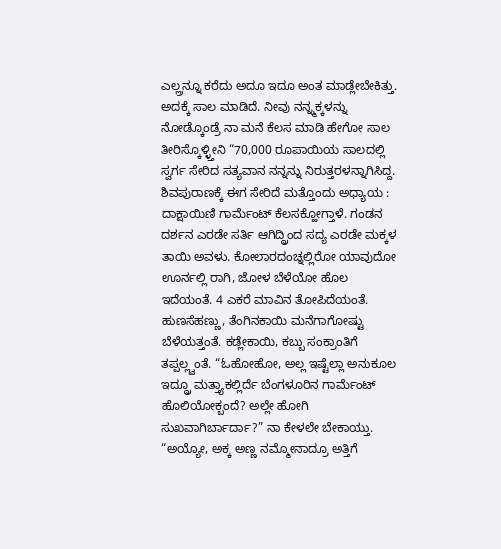ಎಲ್ಲ್ರನ್ನೂ ಕರೆದು ಅದೂ ಇದೂ ಅಂತ ಮಾಡ್ಲೇಬೇಕಿತ್ತು. ಅದಕ್ಕೆ ಸಾಲ ಮಾಡಿದೆ. ನೀವು ನನ್ನ್ಮಕ್ಕಳನ್ನು ನೋಡ್ಕೊಂಡ್ರೆ ನಾ ಮನೆ ಕೆಲಸ ಮಾಡಿ ಹೇಗೋ ಸಾಲ ತೀರಿಸ್ಕೊಳ್ಳ್ತೀನಿ “70,000 ರೂಪಾಯಿಯ ಸಾಲದಲ್ಲಿ ಸ್ವರ್ಗ ಸೇರಿದ ಸತ್ಯವಾನ ನನ್ನನ್ನು ನಿರುತ್ತರಳನ್ನಾಗಿಸಿದ್ದ.
ಶಿವಪುರಾಣಕ್ಕೆ ಈಗ ಸೇರಿದೆ ಮತ್ತೊಂದು ಅಧ್ಯಾಯ : ದಾಕ್ಷಾಯಿಣಿ ಗಾರ್ಮೆಂಟ್ ಕೆಲಸಕ್ಹೋಗ್ತಾಳೆ. ಗಂಡನ ದರ್ಶನ ಎರಡೇ ಸರ್ತಿ ಆಗಿದ್ದ್ರಿಂದ ಸದ್ಯ ಎರಡೇ ಮಕ್ಕಳ ತಾಯಿ ಅವಳು. ಕೋಲಾರದಂಚ್ನಲ್ಲಿರೋ ಯಾವುದೋ ಊರ್ನಲ್ಲಿ ರಾಗಿ, ಜೋಳ ಬೆಳೆಯೋ ಹೊಲ ಇದೆಯಂತೆ. 4 ಎಕರೆ ಮಾವಿನ ತೋಪಿದೆಯಂತೆ. ಹುಣಸೆಹಣ್ಣು, ತೆಂಗಿನಕಾಯಿ ಮನೆಗಾಗೋಷ್ಟು ಬೆಳೆಯತ್ತಂತೆ. ಕಡ್ಲೇಕಾಯಿ, ಕಬ್ಬು ಸಂಕ್ರಾಂತಿಗೆ ತಪ್ಪಲ್ಲ್ವಂತೆ. “ಓಹೋಹೋ, ಅಲ್ಲ ಇಷ್ಟೆಲ್ಲಾ ಅನುಕೂಲ ಇದ್ದ್ರೂ ಮತ್ತ್ಯಾಕಲ್ಲಿರ್ದೆ ಬೆಂಗಳೂರಿನ ಗಾರ್ಮೆಂಟ್ ಹೊಲಿಯೋಕ್ಬಂದೆ? ಅಲ್ಲೇ ಹೋಗಿ ಸುಖವಾಗಿರ್ಬಾರ್ದಾ?” ನಾ ಕೇಳಲೇ ಬೇಕಾಯ್ತು. “ಅಯ್ಯೋ, ಅಕ್ಕ ಅಣ್ಣ ನಮ್ಮೋನಾದ್ರೂ ಅತ್ತಿಗೆ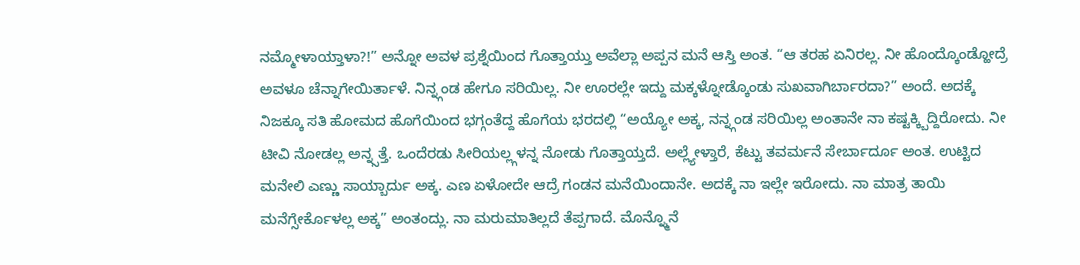ನಮ್ಮೋಳಾಯ್ತಾಳಾ?!” ಅನ್ನೋ ಅವಳ ಪ್ರಶ್ನೆಯಿಂದ ಗೊತ್ತಾಯ್ತು ಅವೆಲ್ಲಾ ಅಪ್ಪನ ಮನೆ ಆಸ್ತಿ ಅಂತ. “ಆ ತರಹ ಏನಿರಲ್ಲ. ನೀ ಹೊಂದ್ಕೊಂಡ್ಹೋದ್ರೆ ಅವಳೂ ಚೆನ್ನಾಗೇಯಿರ್ತಾಳೆ. ನಿನ್ನ್ಗಂಡ ಹೇಗೂ ಸರಿಯಿಲ್ಲ. ನೀ ಊರಲ್ಲೇ ಇದ್ದು ಮಕ್ಕಳ್ನೋಡ್ಕೊಂಡು ಸುಖವಾಗಿರ್ಬಾರದಾ?” ಅಂದೆ. ಅದಕ್ಕೆ ನಿಜಕ್ಕೂ ಸತಿ ಹೋಮದ ಹೊಗೆಯಿಂದ ಭಗ್ಗಂತೆದ್ದ ಹೊಗೆಯ ಭರದಲ್ಲಿ “ಅಯ್ಯೋ ಅಕ್ಕ, ನನ್ನ್ಗಂಡ ಸರಿಯಿಲ್ಲ ಅಂತಾನೇ ನಾ ಕಷ್ಟಕ್ಕ್ಬಿದ್ದಿರೋದು. ನೀ ಟೀವಿ ನೋಡಲ್ಲ ಅನ್ನ್ಸತ್ತೆ. ಒಂದೆರಡು ಸೀರಿಯಲ್ಲ್ಗಳನ್ನ ನೋಡು ಗೊತ್ತಾಯ್ತದೆ. ಅಲ್ಲ್ಯೇಳ್ತಾರೆ, ಕೆಟ್ಟು ತವರ್ಮನೆ ಸೇರ್ಬಾರ್ದೂ ಅಂತ. ಉಟ್ಟಿದ ಮನೇಲಿ ಎಣ್ಣು ಸಾಯ್ಬಾರ್ದು ಅಕ್ಕ. ಎಣ ಏಳೋದೇ ಆದ್ರೆ ಗಂಡನ ಮನೆಯಿಂದಾನೇ. ಅದಕ್ಕೆ ನಾ ಇಲ್ಲೇ ಇರೋದು. ನಾ ಮಾತ್ರ ತಾಯಿ ಮನೆಗ್ಸೇರ್ಕೊಳಲ್ಲ ಅಕ್ಕ” ಅಂತಂದ್ಲು. ನಾ ಮರುಮಾತಿಲ್ಲದೆ ತೆಪ್ಪಗಾದೆ. ಮೊನ್ನ್ಮೊನೆ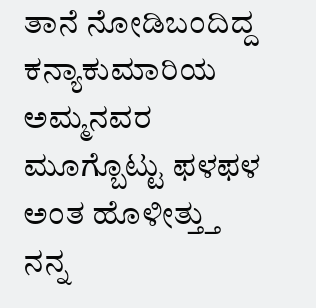ತಾನೆ ನೋಡಿಬಂದಿದ್ದ ಕನ್ಯಾಕುಮಾರಿಯ ಅಮ್ಮನವರ ಮೂಗ್ಬೊಟ್ಟು ಫಳಫಳ ಅಂತ ಹೊಳೀತ್ತ್ತು ನನ್ನ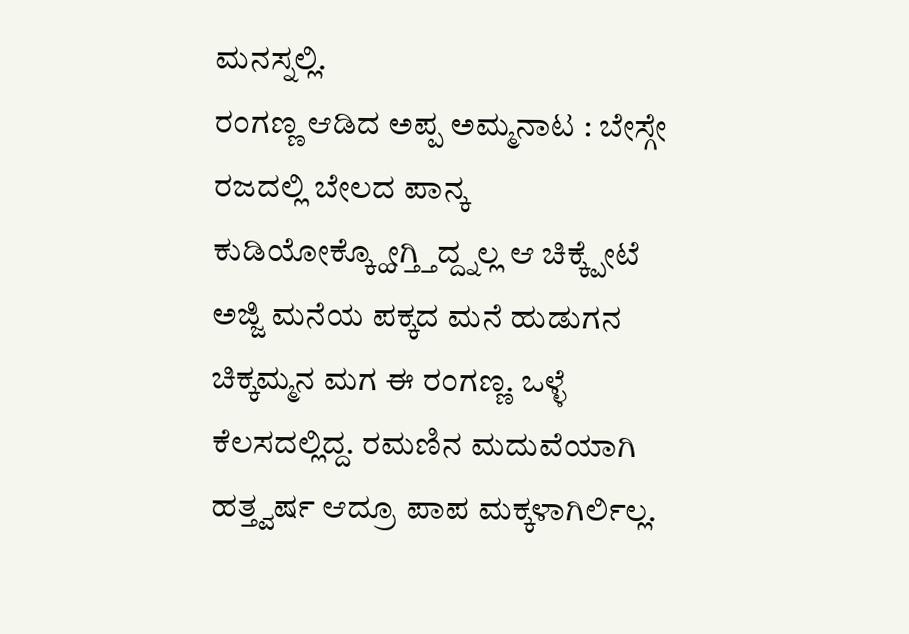ಮನಸ್ನಲ್ಲಿ.
ರಂಗಣ್ಣ ಆಡಿದ ಅಪ್ಪ ಅಮ್ಮನಾಟ : ಬೇಸ್ಗೇ ರಜದಲ್ಲಿ ಬೇಲದ ಪಾನ್ಕ ಕುಡಿಯೋಕ್ಕ್ಹೋಗ್ತ್ತಿದ್ದ್ನಲ್ಲ ಆ ಚಿಕ್ಕ್ಪೇಟೆ ಅಜ್ಜಿ ಮನೆಯ ಪಕ್ಕದ ಮನೆ ಹುಡುಗನ ಚಿಕ್ಕಮ್ಮನ ಮಗ ಈ ರಂಗಣ್ಣ. ಒಳ್ಳೆ ಕೆಲಸದಲ್ಲಿದ್ದ. ರಮಣಿನ ಮದುವೆಯಾಗಿ ಹತ್ತ್ವರ್ಷ ಆದ್ರೂ ಪಾಪ ಮಕ್ಕಳಾಗಿರ್ಲಿಲ್ಲ.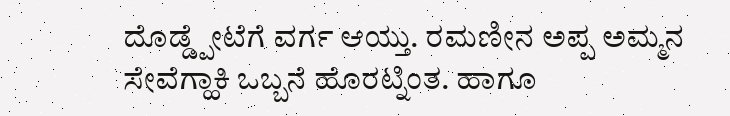ದೊಡ್ಡ್ಪೇಟೆಗೆ ವರ್ಗ ಆಯ್ತು. ರಮಣೀನ ಅಪ್ಪ ಅಮ್ಮನ ಸೇವೆಗ್ಹಾಕಿ ಒಬ್ಬನೆ ಹೊರಟ್ನಿಂತ. ಹಾಗೂ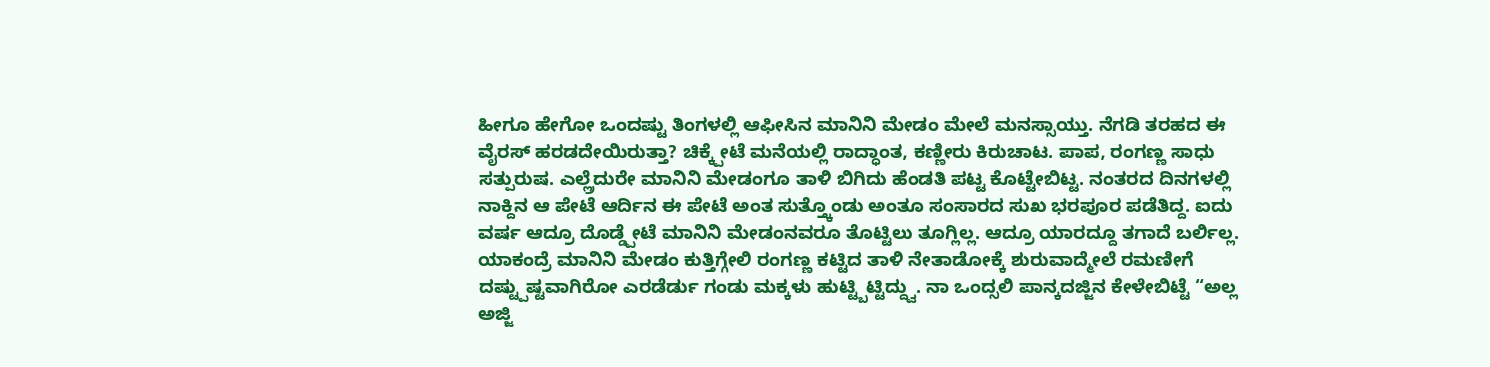ಹೀಗೂ ಹೇಗೋ ಒಂದಷ್ಟು ತಿಂಗಳಲ್ಲಿ ಆಫೀಸಿನ ಮಾನಿನಿ ಮೇಡಂ ಮೇಲೆ ಮನಸ್ಸಾಯ್ತು. ನೆಗಡಿ ತರಹದ ಈ ವೈರಸ್ ಹರಡದೇಯಿರುತ್ತಾ? ಚಿಕ್ಕ್ಪೇಟೆ ಮನೆಯಲ್ಲಿ ರಾದ್ಧಾಂತ, ಕಣ್ಣೀರು ಕಿರುಚಾಟ. ಪಾಪ, ರಂಗಣ್ಣ ಸಾಧು ಸತ್ಪುರುಷ. ಎಲ್ಲ್ರೆದುರೇ ಮಾನಿನಿ ಮೇಡಂಗೂ ತಾಳಿ ಬಿಗಿದು ಹೆಂಡತಿ ಪಟ್ಟ ಕೊಟ್ಟೇಬಿಟ್ಟ. ನಂತರದ ದಿನಗಳಲ್ಲಿ ನಾಕ್ದಿನ ಆ ಪೇಟೆ ಆರ್ದಿನ ಈ ಪೇಟೆ ಅಂತ ಸುತ್ತ್ಕೊಂಡು ಅಂತೂ ಸಂಸಾರದ ಸುಖ ಭರಪೂರ ಪಡೆತಿದ್ದ. ಐದು ವರ್ಷ ಆದ್ರೂ ದೊಡ್ಡ್ಪೇಟೆ ಮಾನಿನಿ ಮೇಡಂನವರೂ ತೊಟ್ಟಿಲು ತೂಗ್ಲಿಲ್ಲ. ಆದ್ರೂ ಯಾರದ್ದೂ ತಗಾದೆ ಬರ್ಲಿಲ್ಲ. ಯಾಕಂದ್ರೆ ಮಾನಿನಿ ಮೇಡಂ ಕುತ್ತಿಗ್ಗೇಲಿ ರಂಗಣ್ಣ ಕಟ್ಟಿದ ತಾಳಿ ನೇತಾಡೋಕ್ಕೆ ಶುರುವಾದ್ಮೇಲೆ ರಮಣೀಗೆ ದಷ್ಟ್ಪುಷ್ಟವಾಗಿರೋ ಎರಡೆರ್ಡು ಗಂಡು ಮಕ್ಕಳು ಹುಟ್ಟ್ಬಿಟ್ಟಿದ್ದ್ವು. ನಾ ಒಂದ್ಸಲಿ ಪಾನ್ಕದಜ್ಜಿನ ಕೇಳೇಬಿಟ್ಟೆ “ಅಲ್ಲ ಅಜ್ಜಿ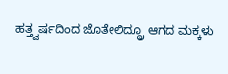ಹತ್ತ್ವರ್ಷದಿಂದ ಜೊತೇಲಿದ್ದ್ರೂ ಆಗದ ಮಕ್ಕಳು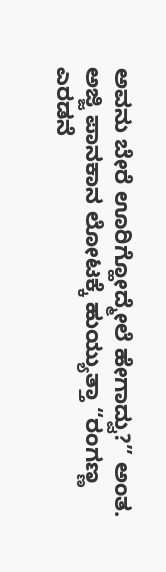ಅವನು ಬೇರೆ ಊರಿಗ್ಹೋದ್ಮೇಲೆ ಹೇಗಾದ್ವು?” ಅಂತ. ಅಜ್ಜಿ ಪಾನಕಾನ ಲೋಟಕ್ಕೆ ಹುಯ್ಯುತ್ತಾ “ರಂಗಣ್ಣ ಎರಡನೆ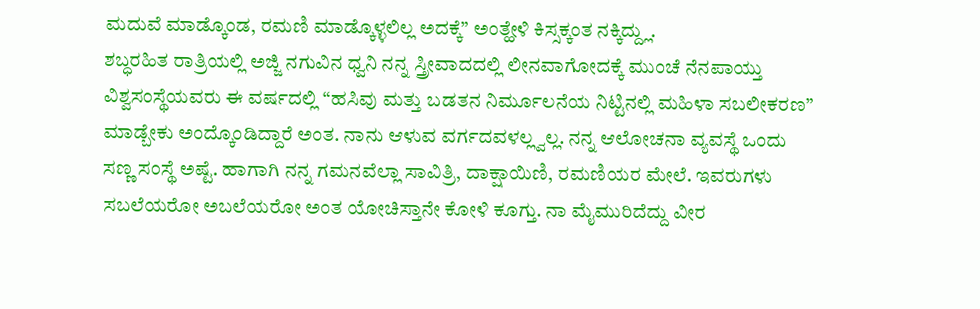ಮದುವೆ ಮಾಡ್ಕೊಂಡ, ರಮಣಿ ಮಾಡ್ಕೊಳ್ಳಲಿಲ್ಲ ಅದಕ್ಕೆ” ಅಂತ್ಹೇಳಿ ಕಿಸ್ಸಕ್ಕಂತ ನಕ್ಕಿದ್ದ್ಲು.
ಶಬ್ಧರಹಿತ ರಾತ್ರಿಯಲ್ಲಿ ಅಜ್ಜಿ ನಗುವಿನ ಧ್ವನಿ ನನ್ನ ಸ್ತ್ರೀವಾದದಲ್ಲಿ ಲೀನವಾಗೋದಕ್ಕೆ ಮುಂಚೆ ನೆನಪಾಯ್ತು ವಿಶ್ವಸಂಸ್ಥೆಯವರು ಈ ವರ್ಷದಲ್ಲಿ “ಹಸಿವು ಮತ್ತು ಬಡತನ ನಿರ್ಮೂಲನೆಯ ನಿಟ್ಟಿನಲ್ಲಿ ಮಹಿಳಾ ಸಬಲೀಕರಣ” ಮಾಡ್ಬೇಕು ಅಂದ್ಕೊಂಡಿದ್ದಾರೆ ಅಂತ. ನಾನು ಆಳುವ ವರ್ಗದವಳಲ್ಲ್ವಲ್ಲ. ನನ್ನ ಆಲೋಚನಾ ವ್ಯವಸ್ಥೆ ಒಂದು ಸಣ್ಣ ಸಂಸ್ಥೆ ಅಷ್ಟೆ. ಹಾಗಾಗಿ ನನ್ನ ಗಮನವೆಲ್ಲಾ ಸಾವಿತ್ರಿ, ದಾಕ್ಷಾಯಿಣಿ, ರಮಣಿಯರ ಮೇಲೆ. ಇವರುಗಳು ಸಬಲೆಯರೋ ಅಬಲೆಯರೋ ಅಂತ ಯೋಚಿಸ್ತಾನೇ ಕೋಳಿ ಕೂಗ್ತು. ನಾ ಮೈಮುರಿದೆದ್ದು ವೀರ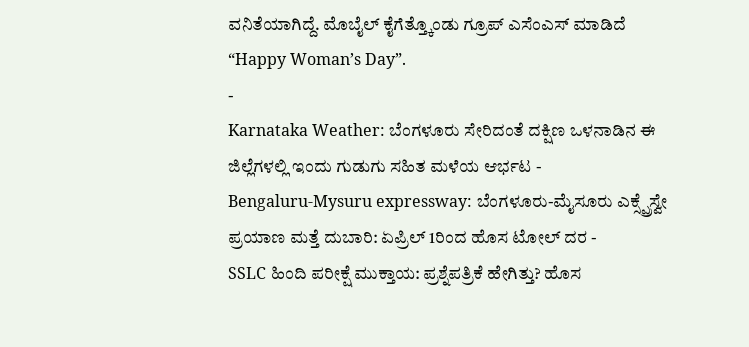ವನಿತೆಯಾಗಿದ್ದೆ. ಮೊಬೈಲ್ ಕೈಗೆತ್ತ್ಕೊಂಡು ಗ್ರೂಪ್ ಎಸೆಂಎಸ್ ಮಾಡಿದೆ “Happy Woman’s Day”.
-
Karnataka Weather: ಬೆಂಗಳೂರು ಸೇರಿದಂತೆ ದಕ್ಷಿಣ ಒಳನಾಡಿನ ಈ ಜಿಲ್ಲೆಗಳಲ್ಲಿ ಇಂದು ಗುಡುಗು ಸಹಿತ ಮಳೆಯ ಆರ್ಭಟ -
Bengaluru-Mysuru expressway: ಬೆಂಗಳೂರು-ಮೈಸೂರು ಎಕ್ಸ್ಪ್ರೆಸ್ವೇ ಪ್ರಯಾಣ ಮತ್ತೆ ದುಬಾರಿ: ಏಪ್ರಿಲ್ 1ರಿಂದ ಹೊಸ ಟೋಲ್ ದರ -
SSLC ಹಿಂದಿ ಪರೀಕ್ಷೆ ಮುಕ್ತಾಯ: ಪ್ರಶ್ನೆಪತ್ರಿಕೆ ಹೇಗಿತ್ತು? ಹೊಸ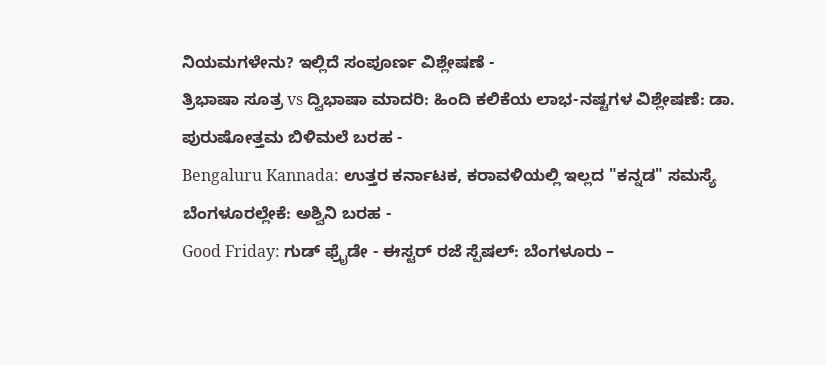ನಿಯಮಗಳೇನು? ಇಲ್ಲಿದೆ ಸಂಪೂರ್ಣ ವಿಶ್ಲೇಷಣೆ -
ತ್ರಿಭಾಷಾ ಸೂತ್ರ vs ದ್ವಿಭಾಷಾ ಮಾದರಿ: ಹಿಂದಿ ಕಲಿಕೆಯ ಲಾಭ-ನಷ್ಟಗಳ ವಿಶ್ಲೇಷಣೆ: ಡಾ. ಪುರುಷೋತ್ತಮ ಬಿಳಿಮಲೆ ಬರಹ -
Bengaluru Kannada: ಉತ್ತರ ಕರ್ನಾಟಕ, ಕರಾವಳಿಯಲ್ಲಿ ಇಲ್ಲದ "ಕನ್ನಡ" ಸಮಸ್ಯೆ ಬೆಂಗಳೂರಲ್ಲೇಕೆ: ಅಶ್ವಿನಿ ಬರಹ -
Good Friday: ಗುಡ್ ಫ್ರೈಡೇ - ಈಸ್ಟರ್ ರಜೆ ಸ್ಪೆಷಲ್: ಬೆಂಗಳೂರು –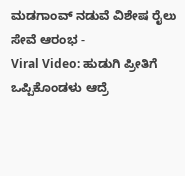ಮಡಗಾಂವ್ ನಡುವೆ ವಿಶೇಷ ರೈಲು ಸೇವೆ ಆರಂಭ -
Viral Video: ಹುಡುಗಿ ಪ್ರೀತಿಗೆ ಒಪ್ಪಿಕೊಂಡಳು ಆದ್ರೆ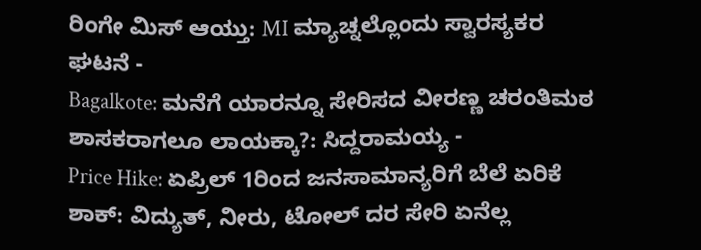ರಿಂಗೇ ಮಿಸ್ ಆಯ್ತು: MI ಮ್ಯಾಚ್ನಲ್ಲೊಂದು ಸ್ವಾರಸ್ಯಕರ ಘಟನೆ -
Bagalkote: ಮನೆಗೆ ಯಾರನ್ನೂ ಸೇರಿಸದ ವೀರಣ್ಣ ಚರಂತಿಮಠ ಶಾಸಕರಾಗಲೂ ಲಾಯಕ್ಕಾ?: ಸಿದ್ದರಾಮಯ್ಯ -
Price Hike: ಏಪ್ರಿಲ್ 1ರಿಂದ ಜನಸಾಮಾನ್ಯರಿಗೆ ಬೆಲೆ ಏರಿಕೆ ಶಾಕ್: ವಿದ್ಯುತ್, ನೀರು, ಟೋಲ್ ದರ ಸೇರಿ ಏನೆಲ್ಲ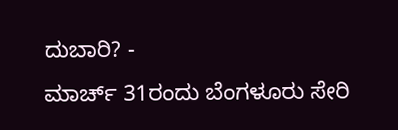ದುಬಾರಿ? -
ಮಾರ್ಚ್ 31ರಂದು ಬೆಂಗಳೂರು ಸೇರಿ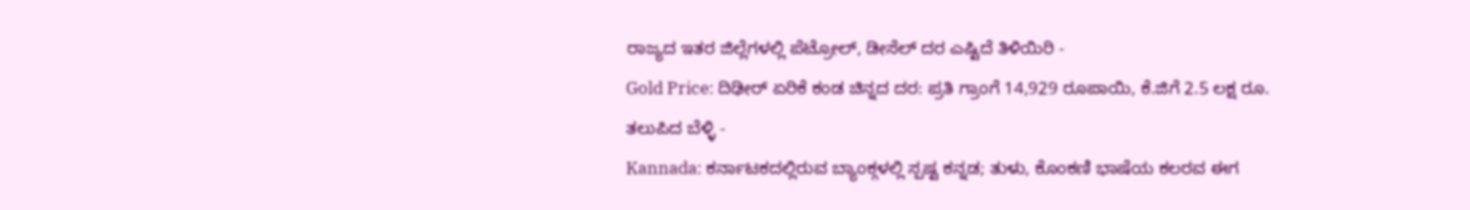ರಾಜ್ಯದ ಇತರ ಜಿಲ್ಲೆಗಳಲ್ಲಿ ಪೆಟ್ರೋಲ್, ಡೀಸೆಲ್ ದರ ಎಷ್ಟಿದೆ ತಿಳಿಯಿರಿ -
Gold Price: ದಿಢೀರ್ ಏರಿಕೆ ಕಂಡ ಚಿನ್ನದ ದರ: ಪ್ರತಿ ಗ್ರಾಂಗೆ 14,929 ರೂಪಾಯಿ, ಕೆ.ಜಿಗೆ 2.5 ಲಕ್ಷ ರೂ. ತಲುಪಿದ ಬೆಳ್ಳಿ -
Kannada: ಕರ್ನಾಟಕದಲ್ಲಿರುವ ಬ್ಯಾಂಕ್ಗಳಲ್ಲಿ ಸ್ಪಷ್ಟ ಕನ್ನಡ; ತುಳು, ಕೊಂಕಣಿ ಭಾಷೆಯ ಕಲರವ ಈಗ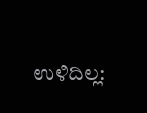ಉಳಿದಿಲ್ಲ: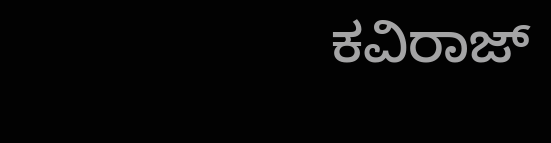ಕವಿರಾಜ್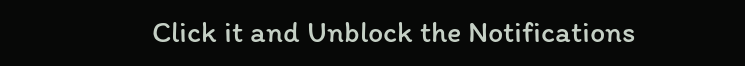Click it and Unblock the Notifications